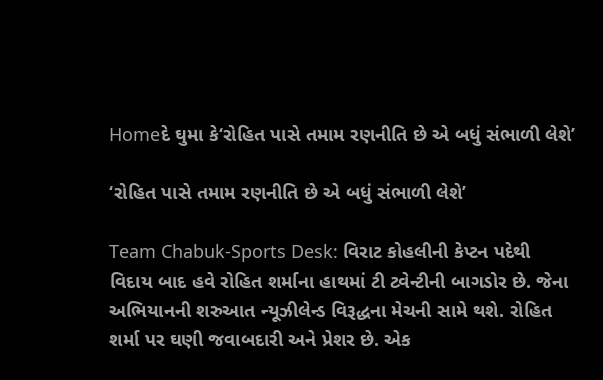Homeદે ઘુમા કે‘રોહિત પાસે તમામ રણનીતિ છે એ બધું સંભાળી લેશે’

‘રોહિત પાસે તમામ રણનીતિ છે એ બધું સંભાળી લેશે’

Team Chabuk-Sports Desk: વિરાટ કોહલીની કેપ્ટન પદેથી વિદાય બાદ હવે રોહિત શર્માના હાથમાં ટી ટ્વેન્ટીની બાગડોર છે. જેના અભિયાનની શરુઆત ન્યૂઝીલેન્ડ વિરૂદ્ધના મેચની સામે થશે. રોહિત શર્મા પર ઘણી જવાબદારી અને પ્રેશર છે. એક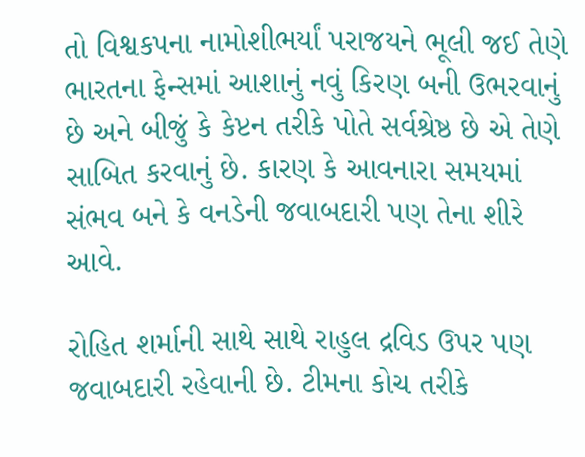તો વિશ્વકપના નામોશીભર્યાં પરાજયને ભૂલી જઈ તેણે ભારતના ફેન્સમાં આશાનું નવું કિરણ બની ઉભરવાનું છે અને બીજું કે કેપ્ટન તરીકે પોતે સર્વશ્રેષ્ઠ છે એ તેણે સાબિત કરવાનું છે. કારણ કે આવનારા સમયમાં સંભવ બને કે વનડેની જવાબદારી પણ તેના શીરે આવે.

રોહિત શર્માની સાથે સાથે રાહુલ દ્રવિડ ઉપર પણ જવાબદારી રહેવાની છે. ટીમના કોચ તરીકે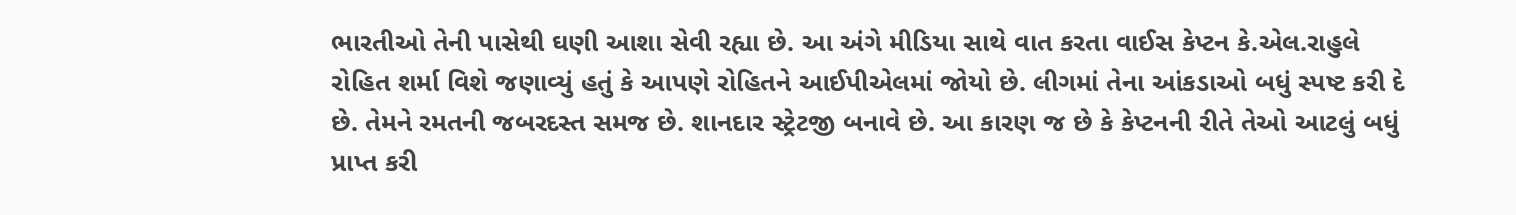ભારતીઓ તેની પાસેથી ઘણી આશા સેવી રહ્યા છે. આ અંગે મીડિયા સાથે વાત કરતા વાઈસ કેપ્ટન કે.એલ.રાહુલે રોહિત શર્મા વિશે જણાવ્યું હતું કે આપણે રોહિતને આઈપીએલમાં જોયો છે. લીગમાં તેના આંકડાઓ બધું સ્પષ્ટ કરી દે છે. તેમને રમતની જબરદસ્ત સમજ છે. શાનદાર સ્ટ્રેટજી બનાવે છે. આ કારણ જ છે કે કેપ્ટનની રીતે તેઓ આટલું બધું પ્રાપ્ત કરી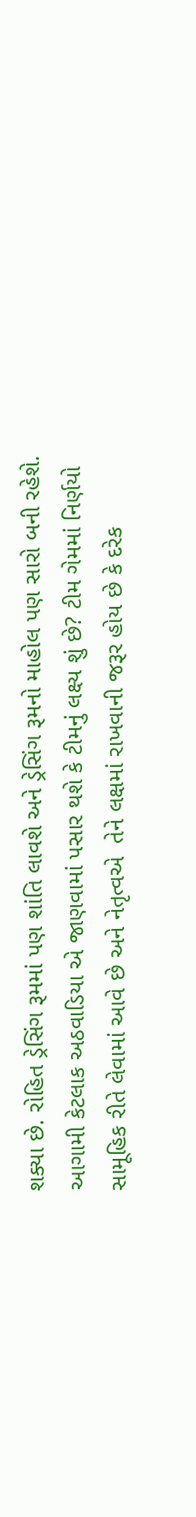શક્યા છે. રોહિત ડ્રેસિંગ રૂમમાં પણ શાંતિ લાવશે અને ડ્રેસિંગ રૂમનો માહોલ પણ સારો બની રહેશે. આગામી કેટલાક અઠવાડિયા એ જાણવામાં પસાર થશે કે ટીમનું લક્ષ્ય શું છે? ટીમ ગેમમાં નિર્ણયો સામૂહિક રીતે લેવામાં આવે છે અને નેતૃત્વએ  તેને લક્ષમાં રાખવાની જરૂર હોય છે કે દરેક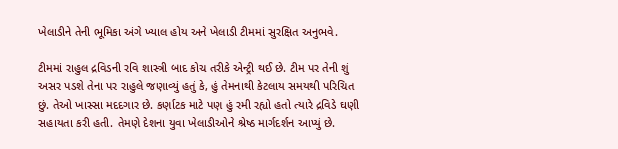ખેલાડીને તેની ભૂમિકા અંગે ખ્યાલ હોય અને ખેલાડી ટીમમાં સુરક્ષિત અનુભવે.

ટીમમાં રાહુલ દ્રવિડની રવિ શાસ્ત્રી બાદ કોચ તરીકે એન્ટ્રી થઈ છે. ટીમ પર તેની શું અસર પડશે તેના પર રાહુલે જણાવ્યું હતું કે, હું તેમનાથી કેટલાય સમયથી પરિચિત છું. તેઓ ખાસ્સા મદદગાર છે. કર્ણાટક માટે પણ હું રમી રહ્યો હતો ત્યારે દ્રવિડે ઘણી સહાયતા કરી હતી. તેમણે દેશના યુવા ખેલાડીઓને શ્રેષ્ઠ માર્ગદર્શન આપ્યું છે.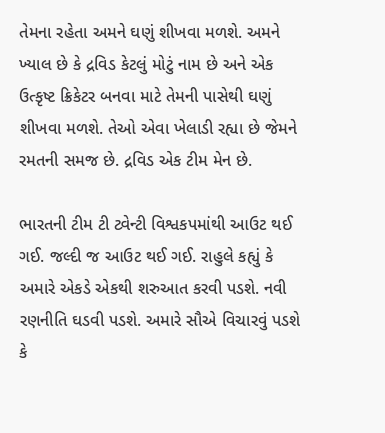તેમના રહેતા અમને ઘણું શીખવા મળશે. અમને ખ્યાલ છે કે દ્રવિડ કેટલું મોટું નામ છે અને એક ઉત્કૃષ્ટ ક્રિકેટર બનવા માટે તેમની પાસેથી ઘણું શીખવા મળશે. તેઓ એવા ખેલાડી રહ્યા છે જેમને રમતની સમજ છે. દ્રવિડ એક ટીમ મેન છે.

ભારતની ટીમ ટી ટ્વેન્ટી વિશ્વકપમાંથી આઉટ થઈ ગઈ. જલ્દી જ આઉટ થઈ ગઈ. રાહુલે કહ્યું કે અમારે એકડે એકથી શરુઆત કરવી પડશે. નવી રણનીતિ ઘડવી પડશે. અમારે સૌએ વિચારવું પડશે કે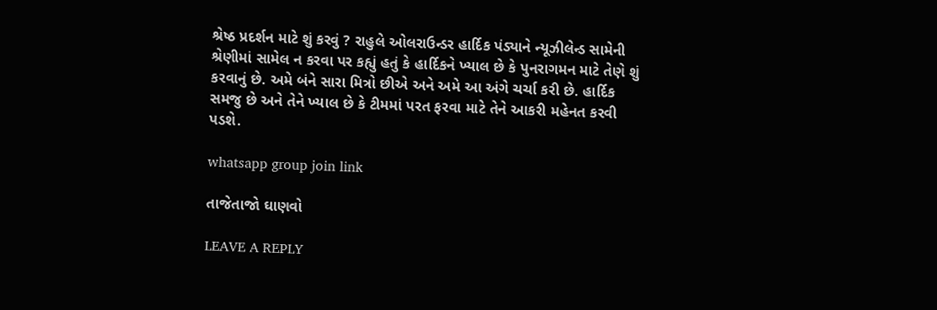શ્રેષ્ઠ પ્રદર્શન માટે શું કરવું ? રાહુલે ઓલરાઉન્ડર હાર્દિક પંડ્યાને ન્યૂઝીલેન્ડ સામેની શ્રેણીમાં સામેલ ન કરવા પર કહ્યું હતું કે હાર્દિકને ખ્યાલ છે કે પુનરાગમન માટે તેણે શું કરવાનું છે. અમે બંને સારા મિત્રો છીએ અને અમે આ અંગે ચર્ચા કરી છે. હાર્દિક સમજુ છે અને તેને ખ્યાલ છે કે ટીમમાં પરત ફરવા માટે તેને આકરી મહેનત કરવી પડશે.

whatsapp group join link

તાજેતાજો ઘાણવો

LEAVE A REPLY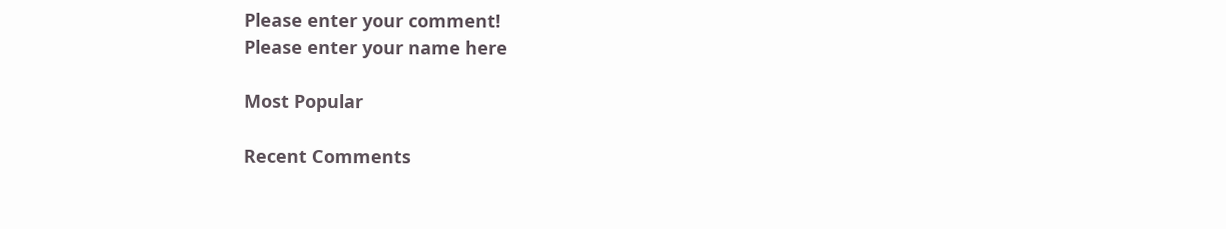Please enter your comment!
Please enter your name here

Most Popular

Recent Comments